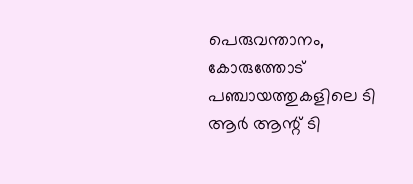പെരുവന്താനം, കോരുത്തോട് പഞ്ചായത്തുകളിലെ ടി ആർ ആന്റ് ടി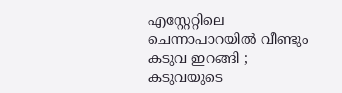എസ്റ്റേറ്റിലെ ചെന്നാപാറയിൽ വീണ്ടും കടുവ ഇറങ്ങി ; കടുവയുടെ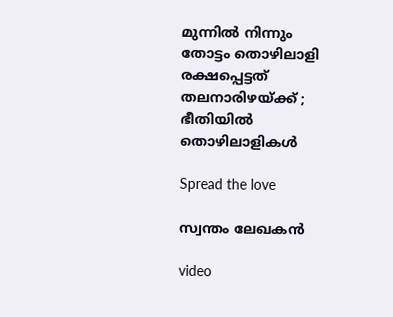മുന്നിൽ നിന്നും തോട്ടം തൊഴിലാളി രക്ഷപ്പെട്ടത് തലനാരിഴയ്ക്ക് ; ഭീതിയിൽ തൊഴിലാളികൾ

Spread the love

സ്വന്തം ലേഖകൻ

video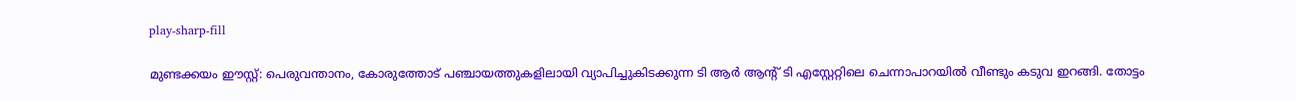play-sharp-fill

മുണ്ടക്കയം ഈസ്റ്റ്: പെരുവന്താനം, കോരുത്തോട് പഞ്ചായത്തുകളിലായി വ്യാപിച്ചുകിടക്കുന്ന ടി ആർ ആന്റ് ടി എസ്റ്റേറ്റിലെ ചെന്നാപാറയിൽ വീണ്ടും കടുവ ഇറങ്ങി. തോട്ടം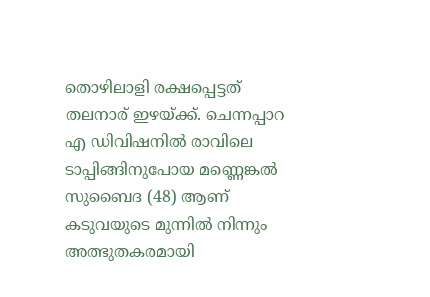തൊഴിലാളി രക്ഷപ്പെട്ടത് തലനാര് ഇഴയ്ക്ക്. ചെന്നപ്പാറ എ ഡിവിഷനിൽ രാവിലെ ടാപ്പിങ്ങിനുപോയ മണ്ണെങ്കൽ സുബൈദ (48) ആണ് കടുവയുടെ മുന്നിൽ നിന്നും അത്ഭുതകരമായി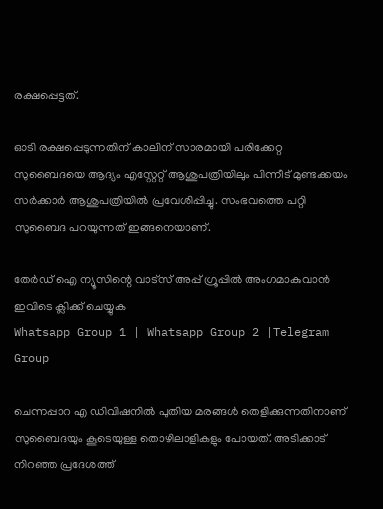രക്ഷപ്പെട്ടത്.

ഓടി രക്ഷപ്പെടുന്നതിന് കാലിന് സാരമായി പരിക്കേറ്റ സുബൈദയെ ആദ്യം എസ്റ്റേറ്റ് ആശുപത്രിയിലും പിന്നീട് മുണ്ടക്കയം സർക്കാർ ആശുപത്രിയിൽ പ്രവേശിപ്പിച്ചു. സംഭവത്തെ പറ്റി സുബൈദ പറയുന്നത് ഇങ്ങനെയാണ്.

തേർഡ് ഐ ന്യൂസിന്റെ വാട്സ് അപ്പ് ഗ്രൂപ്പിൽ അംഗമാകുവാൻ ഇവിടെ ക്ലിക്ക് ചെയ്യുക
Whatsapp Group 1 | Whatsapp Group 2 |Telegram Group

ചെന്നപ്പാറ എ ഡിവിഷനിൽ പുതിയ മരങ്ങൾ തെളിക്കുന്നതിനാണ് സുബൈദയും കൂടെയുള്ള തൊഴിലാളികളും പോയത്. അടിക്കാട് നിറഞ്ഞ പ്രദേശത്ത്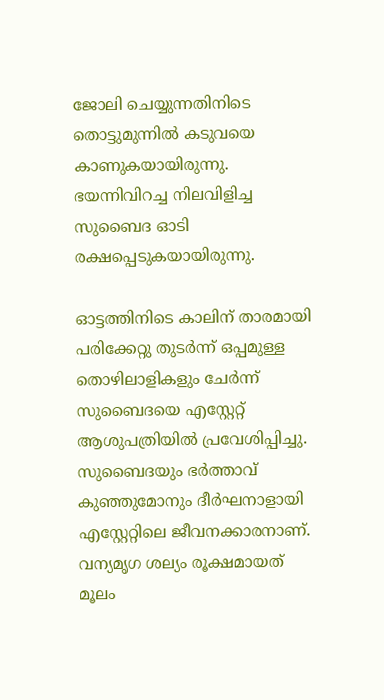ജോലി ചെയ്യുന്നതിനിടെ തൊട്ടുമുന്നിൽ കടുവയെ കാണുകയായിരുന്നു. ഭയന്നിവിറച്ച നിലവിളിച്ച സുബൈദ ഓടി രക്ഷപ്പെടുകയായിരുന്നു.

ഓട്ടത്തിനിടെ കാലിന് താരമായി പരിക്കേറ്റു തുടർന്ന് ഒപ്പമുള്ള തൊഴിലാളികളും ചേർന്ന് സുബൈദയെ എസ്റ്റേറ്റ് ആശുപത്രിയിൽ പ്രവേശിപ്പിച്ചു. സുബൈദയും ഭർത്താവ് കുഞ്ഞുമോനും ദീർഘനാളായി എസ്റ്റേറ്റിലെ ജീവനക്കാരനാണ്. വന്യമൃഗ ശല്യം രൂക്ഷമായത് മൂലം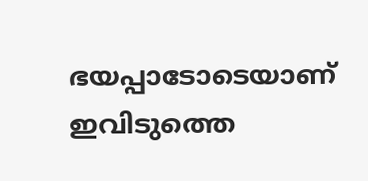ഭയപ്പാടോടെയാണ് ഇവിടുത്തെ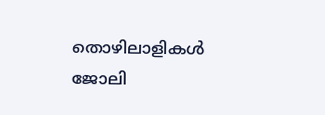തൊഴിലാളികൾ ജോലി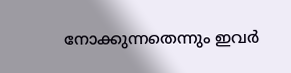നോക്കുന്നതെന്നും ഇവർ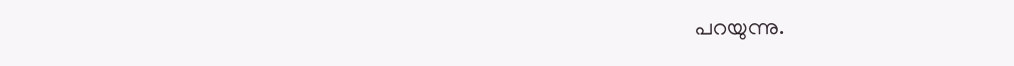പറയുന്നു.